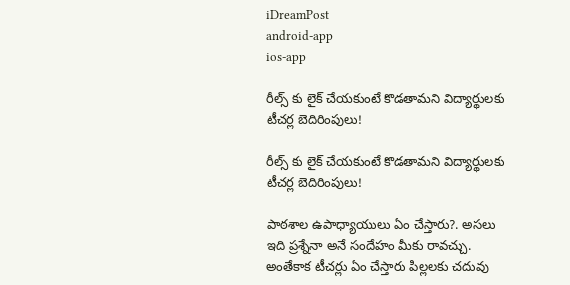iDreamPost
android-app
ios-app

రీల్స్ కు లైక్ చేయకుంటే కొడతామని విద్యార్థులకు టీచర్ల బెదిరింపులు!

రీల్స్ కు లైక్ చేయకుంటే కొడతామని విద్యార్థులకు టీచర్ల బెదిరింపులు!

పాఠశాల ఉపాధ్యాయులు ఏం చేస్తారు?. అసలు ఇది ప్రశ్నేనా అనే సందేహం మీకు రావచ్చు. అంతేకాక టీచర్లు ఏం చేస్తారు పిల్లలకు చదువు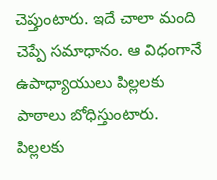చెప్తుంటారు. ఇదే చాలా మంది చెప్పే సమాధానం. ఆ విధంగానే ఉపాధ్యాయులు పిల్లలకు పాఠాలు బోధిస్తుంటారు. పిల్లలకు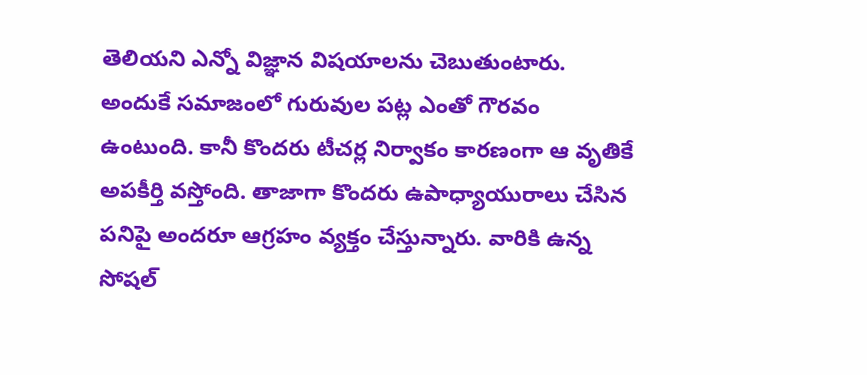తెలియని ఎన్నో విజ్ఞాన విషయాలను చెబుతుంటారు. అందుకే సమాజంలో గురువుల పట్ల ఎంతో గౌరవం ఉంటుంది. కానీ కొందరు టీచర్ల నిర్వాకం కారణంగా ఆ వృతికే అపకీర్తి వస్తోంది. తాజాగా కొందరు ఉపాధ్యాయురాలు చేసిన పనిపై అందరూ ఆగ్రహం వ్యక్తం చేస్తున్నారు. వారికి ఉన్న సోషల్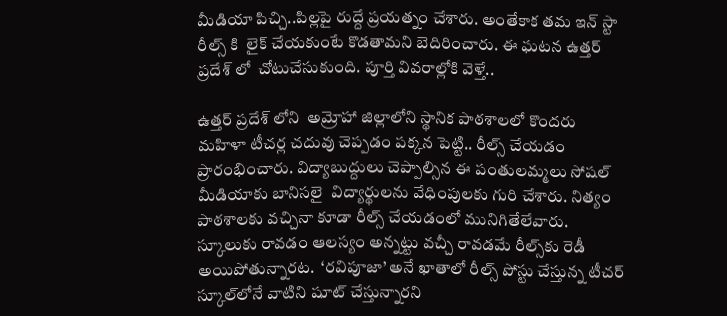మీడియా పిచ్చి..పిల్లపై రుద్దే ప్రయత్నం చేశారు. అంతేకాక తమ ఇన్ స్టా రీల్స్ కి  లైక్ చేయకుంటే కొడతామని బెదిరించారు. ఈ ఘటన ఉత్తర్ ప్రదేశ్ లో  చోటుచేసుకుంది. పూర్తి వివరాల్లోకి వెళ్తే..

ఉత్తర్ ప్రదేశ్ లోని  అమ్రోహా జిల్లాలోని స్థానిక పాఠశాలలో కొందరు మహిళా టీచర్ల చదువు చెప్పడం పక్కన పెట్టి.. రీల్స్ చేయడం ప్రారంభించారు. విద్యాబుద్దులు చెప్పాల్సిన ఈ పంతులమ్మలు సోషల్ మీడియాకు బానిసలై  విద్యార్థులను వేధింపులకు గురి చేశారు. నిత్యం పాఠశాలకు వచ్చినా కూడా రీల్స్ చేయడంలో మునిగితేలేవారు.  స్కూలుకు రావడం ఆలస్యం అన్నట్టు వచ్చీ రావడమే రీల్స్‌కు రెడీ అయిపోతున్నారట.  ‘రవిపూజా’ అనే ఖాతాలో రీల్స్ పోస్టు చేస్తున్న టీచర్ స్కూల్‌లోనే వాటిని షూట్ చేస్తున్నారని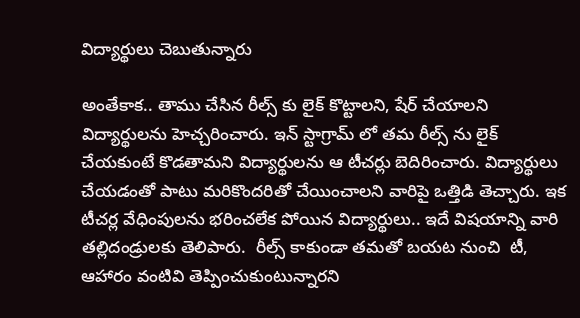విద్యార్థులు చెబుతున్నారు

అంతేకాక.. తాము చేసిన రీల్స్ కు లైక్ కొట్టాలని, షేర్ చేయాలని విద్యార్థులను హెచ్చరించారు. ఇన్ స్టాగ్రామ్ లో తమ రీల్స్ ను లైక్ చేయకుంటే కొడతామని విద్యార్థులను ఆ టీచర్లు బెదిరించారు. విద్యార్థులు చేయడంతో పాటు మరికొందరితో చేయించాలని వారిపై ఒత్తిడి తెచ్చారు. ఇక టీచర్ల వేధింపులను భరించలేక పోయిన విద్యార్థులు.. ఇదే విషయాన్ని వారి తల్లిదండ్రులకు తెలిపారు.  రీల్స్ కాకుండా తమతో బయట నుంచి  టీ, ఆహారం వంటివి తెప్పించుకుంటున్నారని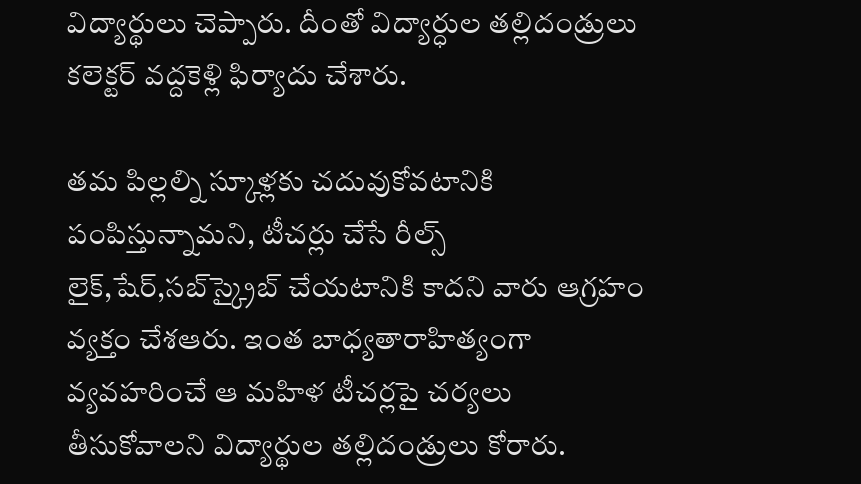విద్యార్థులు చెప్పారు. దీంతో విద్యార్ధుల తల్లిదండ్రులు కలెక్టర్ వద్దకెళ్లి ఫిర్యాదు చేశారు.

తమ పిల్లల్ని స్కూళ్లకు చదువుకోవటానికి పంపిస్తున్నామని, టీచర్లు చేసే రీల్స్ లైక్,షేర్,సబ్‌స్క్రైబ్ చేయటానికి కాదని వారు ఆగ్రహం వ్యక్తం చేశఆరు. ఇంత బాధ్యతారాహిత్యంగా వ్యవహరించే ఆ మహిళ టీచర్లపై చర్యలు తీసుకోవాలని విద్యార్థుల తల్లిదండ్రులు కోరారు.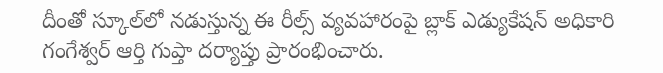దీంతో స్కూల్‌లో నడుస్తున్న ఈ రీల్స్ వ్యవహారంపై బ్లాక్ ఎడ్యుకేషన్ అధికారి గంగేశ్వర్ ఆర్తి గుప్తా దర్యాప్తు ప్రారంభించారు.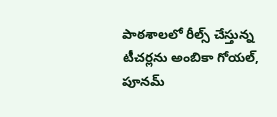పాఠశాలలో రీల్స్ చేస్తున్న టీచర్లను అంబికా గోయల్, పూనమ్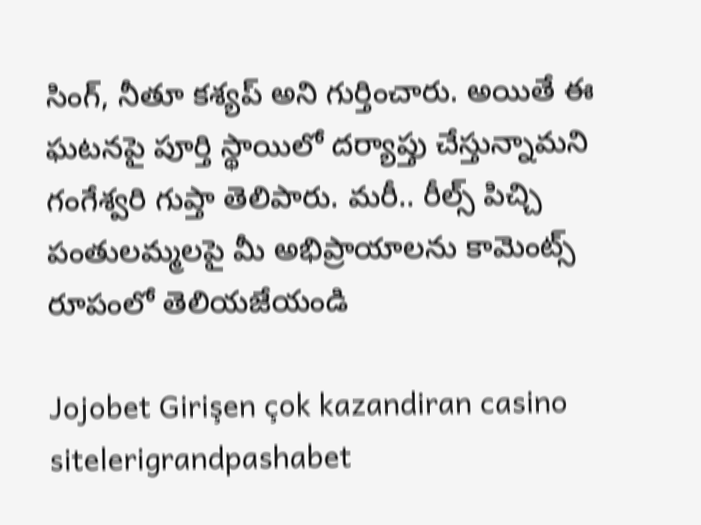సింగ్, నీతూ కశ్యప్‌ అని గుర్తించారు. అయితే ఈ ఘటనపై పూర్తి స్థాయిలో దర్యాప్తు చేస్తున్నామని గంగేశ్వరి గుప్తా తెలిపారు. మరీ.. రీల్స్ పిచ్చి పంతులమ్మలపై మీ అభిప్రాయాలను కామెంట్స్ రూపంలో తెలియజేయండి

Jojobet Girişen çok kazandiran casino sitelerigrandpashabet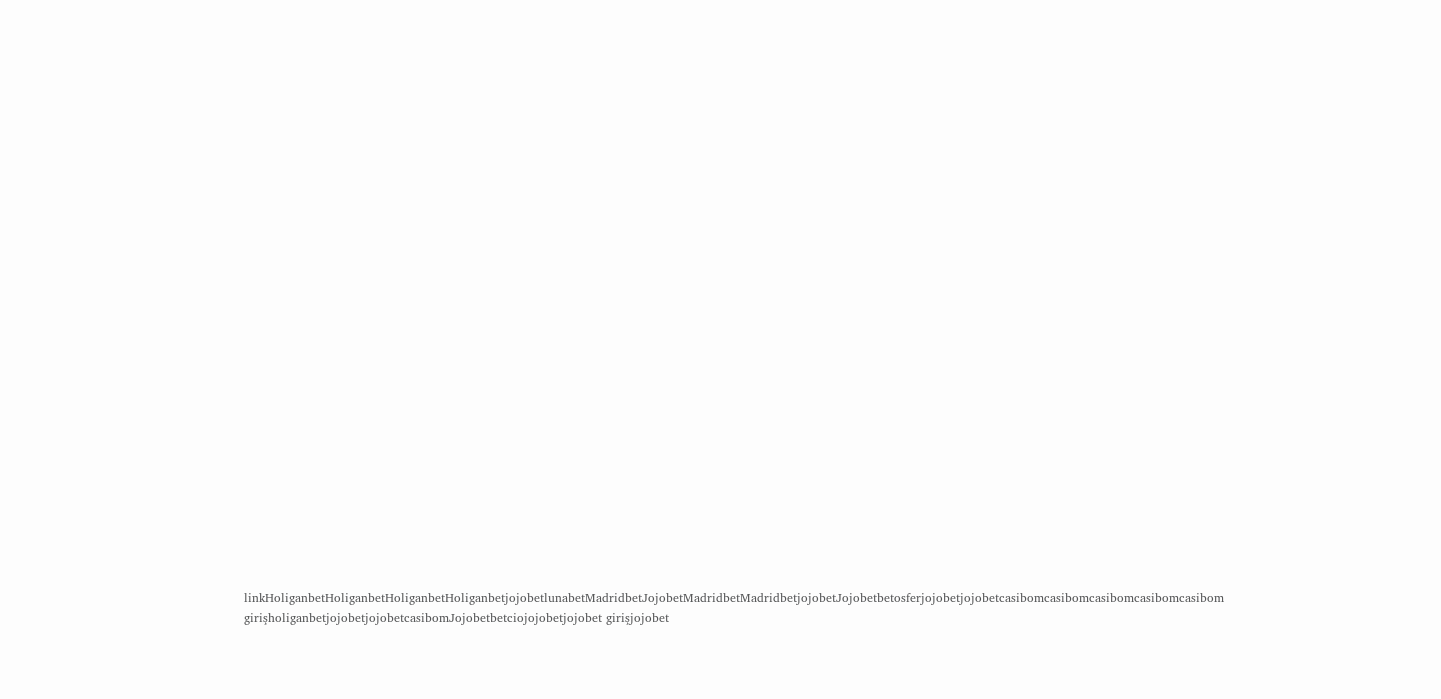linkHoliganbetHoliganbetHoliganbetHoliganbetjojobetlunabetMadridbetJojobetMadridbetMadridbetjojobetJojobetbetosferjojobetjojobetcasibomcasibomcasibomcasibomcasibom girişholiganbetjojobetjojobetcasibomJojobetbetciojojobetjojobet girişjojobet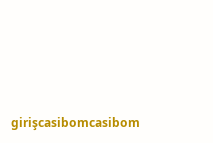girişcasibomcasibom